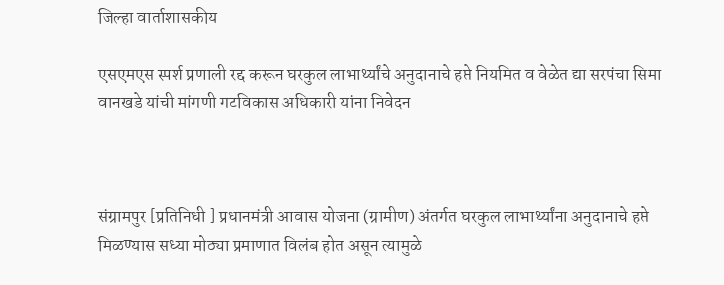जिल्हा वार्ताशासकीय

एसएमएस स्पर्श प्रणाली रद्द करून घरकुल लाभार्थ्यांचे अनुदानाचे हप्ते नियमित व वेळेत द्या सरपंचा सिमा वानखडे यांची मांगणी गटविकास अधिकारी यांना निवेदन



संग्रामपुर [प्रतिनिधी ] प्रधानमंत्री आवास योजना (ग्रामीण) अंतर्गत घरकुल लाभार्थ्यांना अनुदानाचे हप्ते मिळण्यास सध्या मोठ्या प्रमाणात विलंब होत असून त्यामुळे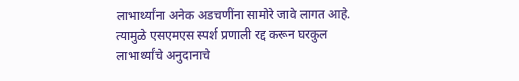लाभार्थ्यांना अनेक अडचणींना सामोरे जावे लागत आहे. त्यामुळे एसएमएस स्पर्श प्रणाली रद्द करून घरकुल लाभार्थ्यांचे अनुदानाचे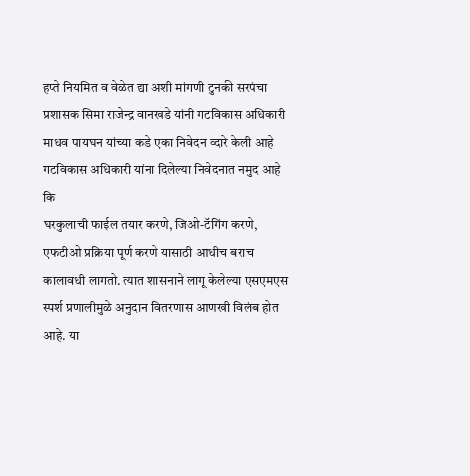हप्ते नियमित व वेळेत द्या अशी मांगणी टुनकी सरपंचा प्रशासक सिमा राजेन्द्र वानखडे यांनी गटविकास अधिकारी माधव पायघन यांच्या कडे एका निवेदन व्दारे केली आहे
गटविकास अधिकारी यांना दिलेल्या निवेदनात नमुद आहे कि
घरकुलाची फाईल तयार करणे, जिओ-टॅगिंग करणे, एफटीओ प्रक्रिया पूर्ण करणे यासाठी आधीच बराच कालावधी लागतो. त्यात शासनाने लागू केलेल्या एसएमएस स्पर्श प्रणालीमुळे अनुदान वितरणास आणखी विलंब होत आहे. या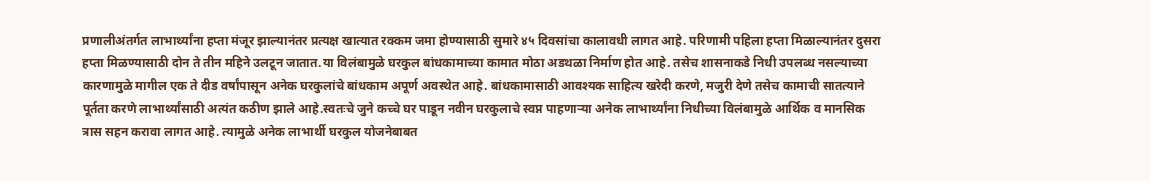प्रणालीअंतर्गत लाभार्थ्यांना हप्ता मंजूर झाल्यानंतर प्रत्यक्ष खात्यात रक्कम जमा होण्यासाठी सुमारे ४५ दिवसांचा कालावधी लागत आहे. परिणामी पहिला हप्ता मिळाल्यानंतर दुसरा हप्ता मिळण्यासाठी दोन ते तीन महिने उलटून जातात.या विलंबामुळे घरकुल बांधकामाच्या कामात मोठा अडथळा निर्माण होत आहे. तसेच शासनाकडे निधी उपलब्ध नसल्याच्या कारणामुळे मागील एक ते दीड वर्षांपासून अनेक घरकुलांचे बांधकाम अपूर्ण अवस्थेत आहे. बांधकामासाठी आवश्यक साहित्य खरेदी करणे, मजुरी देणे तसेच कामाची सातत्याने पूर्तता करणे लाभार्थ्यांसाठी अत्यंत कठीण झाले आहे.स्वतःचे जुने कच्चे घर पाडून नवीन घरकुलाचे स्वप्न पाहणाऱ्या अनेक लाभार्थ्यांना निधीच्या विलंबामुळे आर्थिक व मानसिक त्रास सहन करावा लागत आहे. त्यामुळे अनेक लाभार्थी घरकुल योजनेबाबत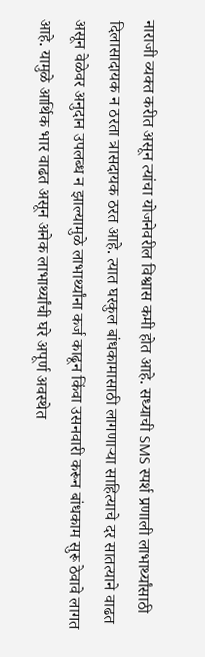नाराजी व्यक्त करीत असून त्यांचा योजनेवरील विश्वास कमी होत आहे. सध्याची SMS स्पर्श प्रणाली लाभार्थ्यांसाठी दिलासादायक न ठरता त्रासदायक ठरत आहे. त्यात घरकुल बांधकामासाठी लागणाऱ्या साहित्याचे दर सातत्याने वाढत असून वेळेवर अनुदान उपलब्ध न झाल्यामुळे लाभार्थ्यांना कर्ज काढून किंवा उसनवारी करून बांधकाम सुरू ठेवावे लागत आहे. यामुळे आर्थिक भार वाढत असून अनेक लाभार्थ्यांची घरे अपूर्ण अवस्थेत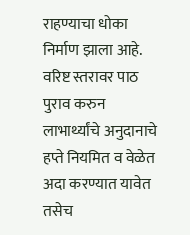राहण्याचा धोका निर्माण झाला आहे. वरिष्ट स्तरावर पाठ पुराव करुन लाभार्थ्यांचे अनुदानाचे हप्ते नियमित व वेळेत अदा करण्यात यावेत तसेच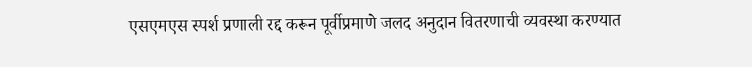एसएमएस स्पर्श प्रणाली रद्द करून पूर्वीप्रमाणे जलद अनुदान वितरणाची व्यवस्था करण्यात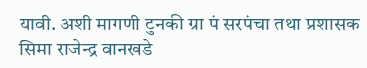यावी. अशी मागणी टुनकी ग्रा पं सरपंचा तथा प्रशासक सिमा राजेन्द्र वानखडे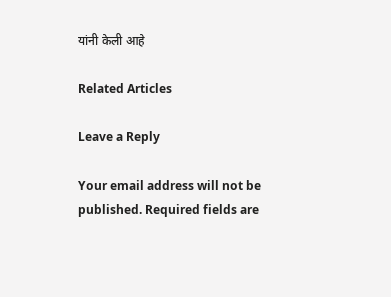यांनी केली आहे

Related Articles

Leave a Reply

Your email address will not be published. Required fields are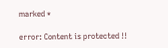marked *

error: Content is protected !!